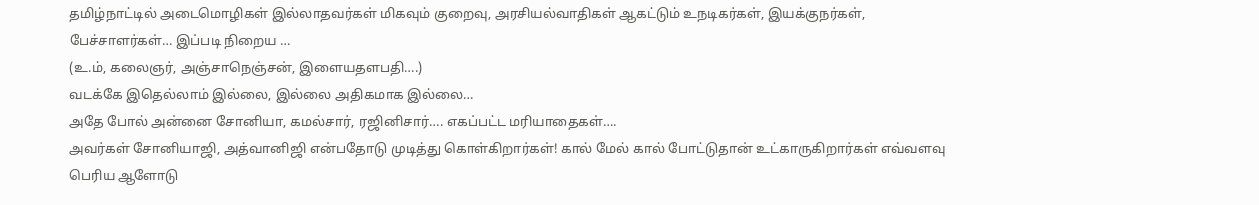தமிழ்நாட்டில் அடைமொழிகள் இல்லாதவர்கள் மிகவும் குறைவு, அரசியல்வாதிகள் ஆகட்டும் உநடிகர்கள், இயக்குநர்கள், பேச்சாளர்கள்… இப்படி நிறைய …
(உ.ம், கலைஞர், அஞ்சாநெஞ்சன், இளையதளபதி….)
வடக்கே இதெல்லாம் இல்லை, இல்லை அதிகமாக இல்லை…
அதே போல் அன்னை சோனியா, கமல்சார், ரஜினிசார்…. எகப்பட்ட மரியாதைகள்….
அவர்கள் சோனியாஜி, அத்வானிஜி என்பதோடு முடித்து கொள்கிறார்கள்! கால் மேல் கால் போட்டுதான் உட்காருகிறார்கள் எவ்வளவு பெரிய ஆளோடு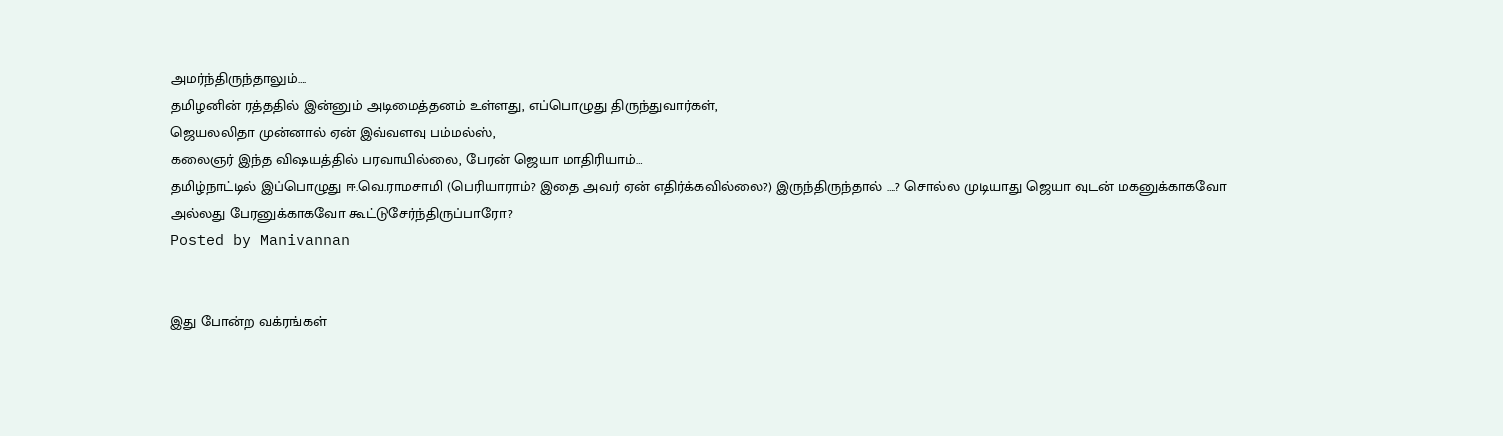அமர்ந்திருந்தாலும்….
தமிழனின் ரத்ததில் இன்னும் அடிமைத்தனம் உள்ளது, எப்பொழுது திருந்துவார்கள்,
ஜெயலலிதா முன்னால் ஏன் இவ்வளவு பம்மல்ஸ்,
கலைஞர் இந்த விஷயத்தில் பரவாயில்லை, பேரன் ஜெயா மாதிரியாம்…
தமிழ்நாட்டில் இப்பொழுது ஈ.வெ.ராமசாமி (பெரியாராம்? இதை அவர் ஏன் எதிர்க்கவில்லை?) இருந்திருந்தால் ….? சொல்ல முடியாது ஜெயா வுடன் மகனுக்காகவோ அல்லது பேரனுக்காகவோ கூட்டுசேர்ந்திருப்பாரோ?
Posted by Manivannan


இது போன்ற வக்ரங்கள்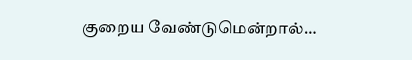குறைய வேண்டுமென்றால்…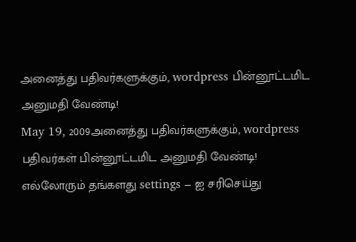அனைத்து பதிவர்களுக்கும், wordpress பின்னூட்டமிட அனுமதி வேண்டி!
May 19, 2009அனைத்து பதிவர்களுக்கும், wordpress பதிவர்கள் பின்னூட்டமிட அனுமதி வேண்டி!
எல்லோரும் தங்களது settings – ஐ சரிசெய்து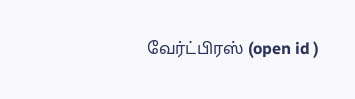வேர்ட்பிரஸ் (open id )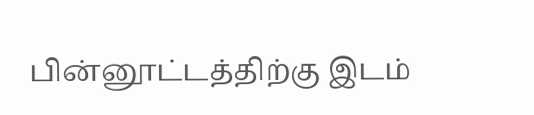பின்னூட்டத்திற்கு இடம்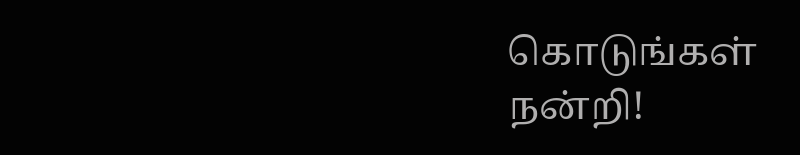கொடுங்கள்
நன்றி!